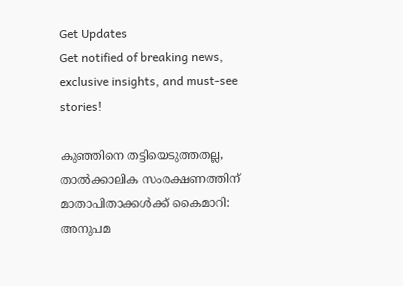Get Updates
Get notified of breaking news, exclusive insights, and must-see stories!

കുഞ്ഞിനെ തട്ടിയെടുത്തതല്ല, താല്‍ക്കാലിക സംരക്ഷണത്തിന് മാതാപിതാക്കള്‍ക്ക് കൈമാറി: അനുപമ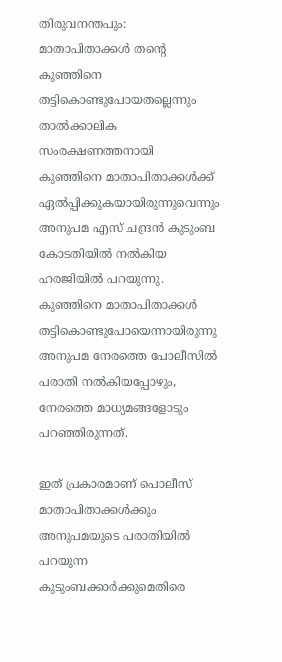തിരുവനന്തപും: മാതാപിതാക്കള്‍ തന്റെ കുഞ്ഞിനെ തട്ടികൊണ്ടുപോയതല്ലെന്നും താല്‍ക്കാലിക സംരക്ഷണത്തനായി കുഞ്ഞിനെ മാതാപിതാക്കള്‍ക്ക് ഏല്‍പ്പിക്കുകയായിരുന്നുവെന്നും അനുപമ എസ് ചന്ദ്രന്‍ കുടുംബ കോടതിയില്‍ നല്‍കിയ ഹരജിയില്‍ പറയുന്നു. കുഞ്ഞിനെ മാതാപിതാക്കള്‍ തട്ടികൊണ്ടുപോയെന്നായിരുന്നു അനുപമ നേരത്തെ പോലീസില്‍ പരാതി നല്‍കിയപ്പോഴും, നേരത്തെ മാധ്യമങ്ങളോടും പറഞ്ഞിരുന്നത്.

ഇത് പ്രകാരമാണ് പൊലീസ് മാതാപിതാക്കള്‍ക്കും അനുപമയുടെ പരാതിയില്‍ പറയുന്ന കുടുംബക്കാര്‍ക്കുമെതിരെ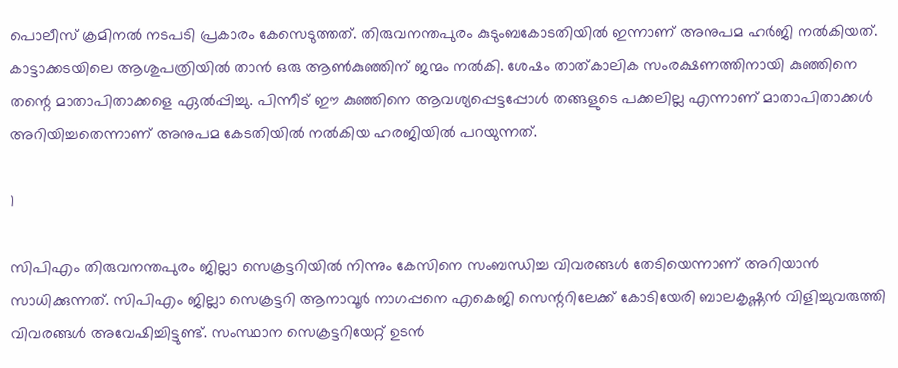പൊലീസ് ക്രമിനല്‍ നടപടി പ്രകാരം കേസെടുത്തത്. തിരുവനന്തപുരം കുടുംബകോടതിയില്‍ ഇന്നാണ് അനുപമ ഹര്‍ജി നല്‍കിയത്. കാട്ടാക്കടയിലെ ആശുപത്രിയില്‍ താന്‍ ഒരു ആണ്‍കുഞ്ഞിന് ജന്മം നല്‍കി. ശേഷം താത്കാലിക സംരക്ഷണത്തിനായി കുഞ്ഞിനെ തന്റെ മാതാപിതാക്കളെ ഏല്‍പ്പിച്ചു. പിന്നീട് ഈ കുഞ്ഞിനെ ആവശ്യപ്പെട്ടപ്പോള്‍ തങ്ങളുടെ പക്കലില്ല എന്നാണ് മാതാപിതാക്കള്‍ അറിയിച്ചതെന്നാണ് അനുപമ കേടതിയില്‍ നല്‍കിയ ഹരജിയില്‍ പറയുന്നത്.

1

സിപിഎം തിരുവനന്തപുരം ജില്ലാ സെക്രട്ടറിയില്‍ നിന്നും കേസിനെ സംബന്ധിച്ച വിവരങ്ങള്‍ തേടിയെന്നാണ് അറിയാന്‍ സാധിക്കുന്നത്. സിപിഎം ജില്ലാ സെക്രട്ടറി ആനാവൂര്‍ നാഗപ്പനെ എകെജി സെന്ററിലേക്ക് കോടിയേരി ബാലകൃഷ്ണന്‍ വിളിച്ചുവരുത്തി വിവരങ്ങള്‍ അവേഷിച്ചിട്ടുണ്ട്. സംസ്ഥാന സെക്രട്ടറിയേറ്റ് ഉടന്‍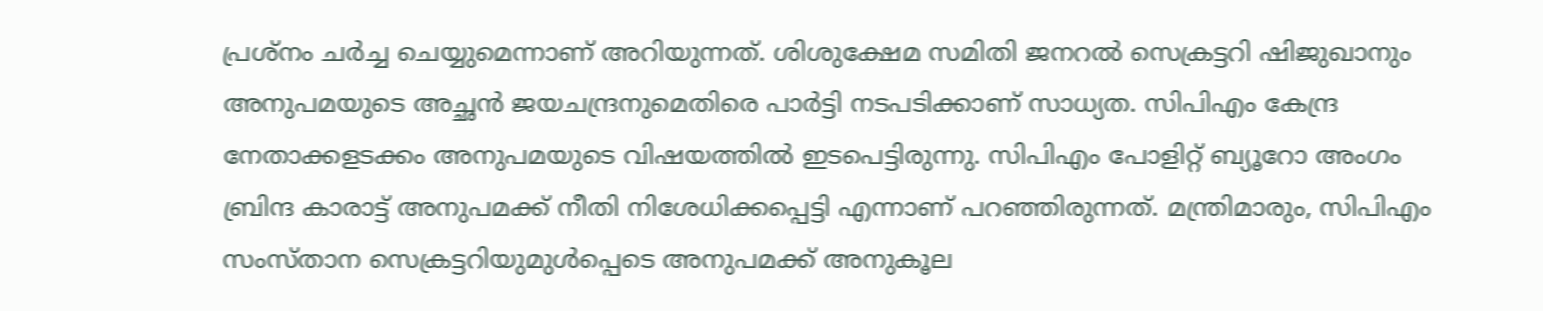പ്രശ്‌നം ചര്‍ച്ച ചെയ്യുമെന്നാണ് അറിയുന്നത്. ശിശുക്ഷേമ സമിതി ജനറല്‍ സെക്രട്ടറി ഷിജുഖാനും അനുപമയുടെ അച്ഛന്‍ ജയചന്ദ്രനുമെതിരെ പാര്‍ട്ടി നടപടിക്കാണ് സാധ്യത. സിപിഎം കേന്ദ്ര നേതാക്കളടക്കം അനുപമയുടെ വിഷയത്തില്‍ ഇടപെട്ടിരുന്നു. സിപിഎം പോളിറ്റ് ബ്യൂറോ അംഗം ബ്രിന്ദ കാരാട്ട് അനുപമക്ക് നീതി നിശേധിക്കപ്പെട്ടി എന്നാണ് പറഞ്ഞിരുന്നത്. മന്ത്രിമാരും, സിപിഎം സംസ്താന സെക്രട്ടറിയുമുള്‍പ്പെടെ അനുപമക്ക് അനുകൂല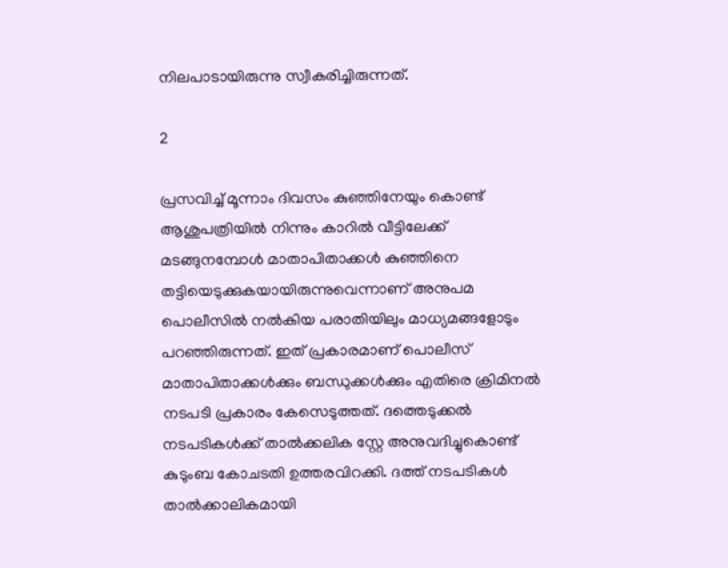നിലപാടായിരുന്നു സ്വീകരിച്ചിരുന്നത്.

2

പ്രസവിച്ച് മൂന്നാം ദിവസം കുഞ്ഞിനേയും കൊണ്ട് ആശുപത്രിയില്‍ നിന്നും കാറില്‍ വീട്ടിലേക്ക് മടങ്ങുനമ്പോള്‍ മാതാപിതാക്കള്‍ കുഞ്ഞിനെ തട്ടിയെടുക്കുകയായിരുന്നുവെന്നാണ് അനുപമ പൊലീസില്‍ നല്‍കിയ പരാതിയിലും മാധ്യമങ്ങളോടും പറഞ്ഞിരുന്നത്. ഇത് പ്രകാരമാണ് പൊലീസ് മാതാപിതാക്കള്‍ക്കും ബന്ധുക്കള്‍ക്കും എതിരെ ക്രിമിനല്‍ നടപടി പ്രകാരം കേസെടുത്തത്. ദത്തെടുക്കല്‍ നടപടികള്‍ക്ക് താല്‍ക്കലിക സ്റ്റേ അനുവദിച്ചുകൊണ്ട് കുടുംബ കോചടതി ഉത്തരവിറക്കി. ദത്ത് നടപടികള്‍ താല്‍ക്കാലികമായി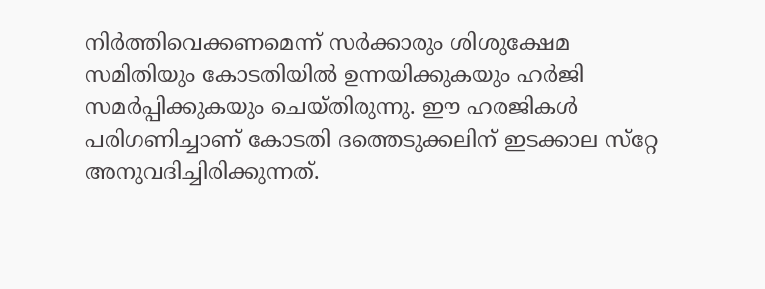നിര്‍ത്തിവെക്കണമെന്ന് സര്‍ക്കാരും ശിശുക്ഷേമ സമിതിയും കോടതിയില്‍ ഉന്നയിക്കുകയും ഹര്‍ജി സമര്‍പ്പിക്കുകയും ചെയ്തിരുന്നു. ഈ ഹരജികള്‍ പരിഗണിച്ചാണ് കോടതി ദത്തെടുക്കലിന് ഇടക്കാല സ്‌റ്റേ അനുവദിച്ചിരിക്കുന്നത്.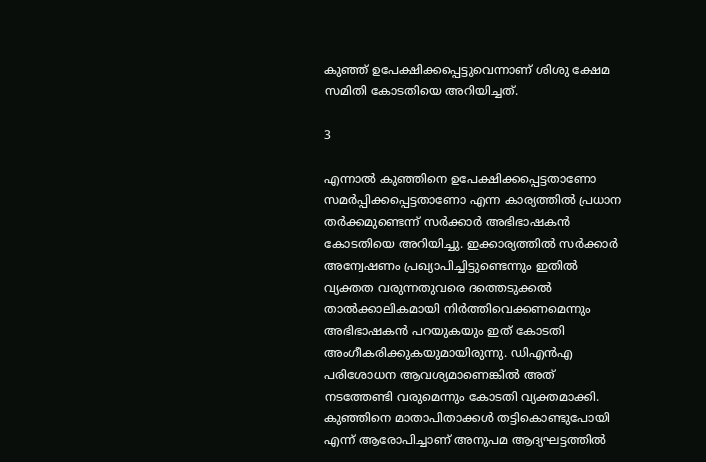കുഞ്ഞ് ഉപേക്ഷിക്കപ്പെട്ടുവെന്നാണ് ശിശു ക്ഷേമ സമിതി കോടതിയെ അറിയിച്ചത്.

3

എന്നാല്‍ കുഞ്ഞിനെ ഉപേക്ഷിക്കപ്പെട്ടതാണോ സമര്‍പ്പിക്കപ്പെട്ടതാണോ എന്ന കാര്യത്തില്‍ പ്രധാന തര്‍ക്കമുണ്ടെന്ന് സര്‍ക്കാര്‍ അഭിഭാഷകന്‍ കോടതിയെ അറിയിച്ചു. ഇക്കാര്യത്തില്‍ സര്‍ക്കാര്‍ അന്വേഷണം പ്രഖ്യാപിച്ചിട്ടുണ്ടെന്നും ഇതില്‍ വ്യക്തത വരുന്നതുവരെ ദത്തെടുക്കല്‍ താല്‍ക്കാലികമായി നിര്‍ത്തിവെക്കണമെന്നും അഭിഭാഷകന്‍ പറയുകയും ഇത് കോടതി അംഗീകരിക്കുകയുമായിരുന്നു. ഡിഎന്‍എ പരിശോധന ആവശ്യമാണെങ്കില്‍ അത് നടത്തേണ്ടി വരുമെന്നും കോടതി വ്യക്തമാക്കി. കുഞ്ഞിനെ മാതാപിതാക്കള്‍ തട്ടികൊണ്ടുപോയി എന്ന് ആരോപിച്ചാണ് അനുപമ ആദ്യഘട്ടത്തില്‍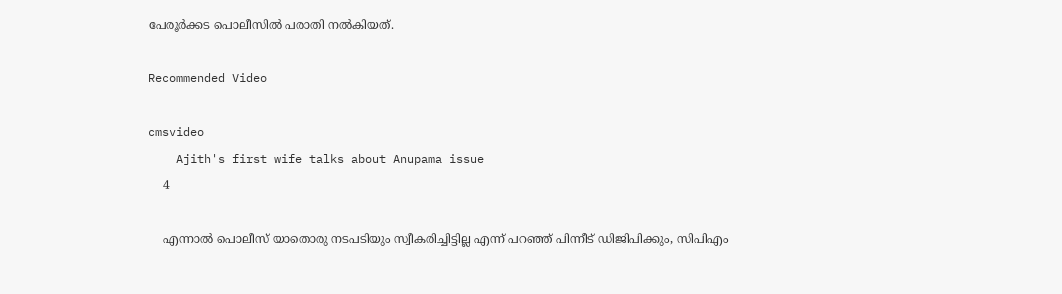പേരൂര്‍ക്കട പൊലീസില്‍ പരാതി നല്‍കിയത്.

Recommended Video

cmsvideo
    Ajith's first wife talks about Anupama issue
    4

    എന്നാല്‍ പൊലീസ് യാതൊരു നടപടിയും സ്വീകരിച്ചിട്ടില്ല എന്ന് പറഞ്ഞ് പിന്നീട് ഡിജിപിക്കും, സിപിഎം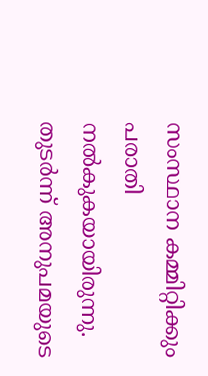സംസ്ഥാന കമ്മിറ്റിക്കും പരാതി നല്‍കുകയായിരുന്നു. തുടര്‍ന്ന് അനുപമയുടെ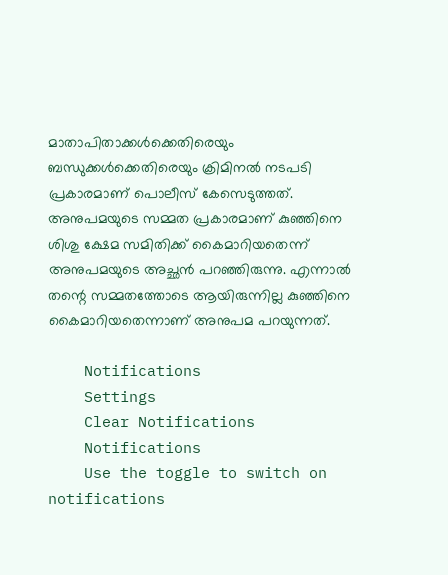മാതാപിതാക്കള്‍ക്കെതിരെയും ബന്ധുക്കള്‍ക്കെതിരെയും ക്രിമിനല്‍ നടപടി പ്രകാരമാണ് പൊലീസ് കേസെടുത്തത്. അനുപമയുടെ സമ്മത പ്രകാരമാണ് കുഞ്ഞിനെ ശിശു ക്ഷേമ സമിതിക്ക് കൈമാറിയതെന്ന് അനുപമയുടെ അച്ഛന്‍ പറഞ്ഞിരുന്നു. എന്നാല്‍ തന്റെ സമ്മതത്തോടെ ആയിരുന്നില്ല കുഞ്ഞിനെ കൈമാറിയതെന്നാണ് അനുപമ പറയുന്നത്.

    Notifications
    Settings
    Clear Notifications
    Notifications
    Use the toggle to switch on notifications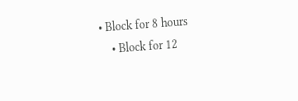• Block for 8 hours
    • Block for 12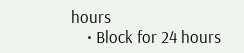hours
    • Block for 24 hours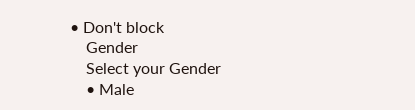• Don't block
    Gender
    Select your Gender
    • Male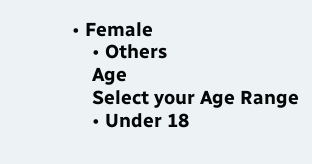• Female
    • Others
    Age
    Select your Age Range
    • Under 18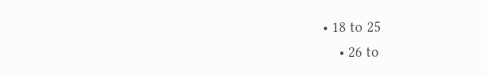• 18 to 25
    • 26 to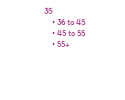35
    • 36 to 45
    • 45 to 55
    • 55+